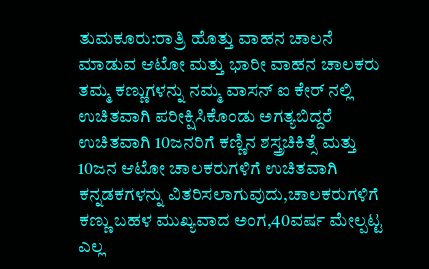ತುಮಕೂರು:ರಾತ್ರಿ ಹೊತ್ತು ವಾಹನ ಚಾಲನೆ ಮಾಡುವ ಆಟೋ ಮತ್ತು ಭಾರೀ ವಾಹನ ಚಾಲಕರು ತಮ್ಮ ಕಣ್ಣುಗಳನ್ನು ನಮ್ಮ ವಾಸನ್ ಐ ಕೇರ್ ನಲ್ಲಿ ಉಚಿತವಾಗಿ ಪರೀಕ್ಷಿಸಿಕೊಂಡು ಅಗತ್ಯಬಿದ್ದರೆ ಉಚಿತವಾಗಿ 10ಜನರಿಗೆ ಕಣ್ಣಿನ ಶಸ್ತ್ರಚಿಕಿತ್ಸೆ ಮತ್ತು 10ಜನ ಆಟೋ ಚಾಲಕರುಗಳಿಗೆ ಉಚಿತವಾಗಿ ಕನ್ನಡಕಗಳನ್ನು ವಿತರಿಸಲಾಗುವುದು,ಚಾಲಕರುಗಳಿಗೆ ಕಣ್ಣು ಬಹಳ ಮುಖ್ಯವಾದ ಅಂಗ,40ವರ್ಷ ಮೇಲ್ಪಟ್ಟ ಎಲ್ಲ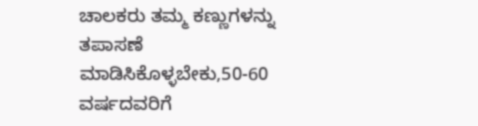ಚಾಲಕರು ತಮ್ಮ ಕಣ್ಣುಗಳನ್ನು ತಪಾಸಣೆ ಮಾಡಿಸಿಕೊಳ್ಳಬೇಕು,50-60 ವರ್ಷದವರಿಗೆ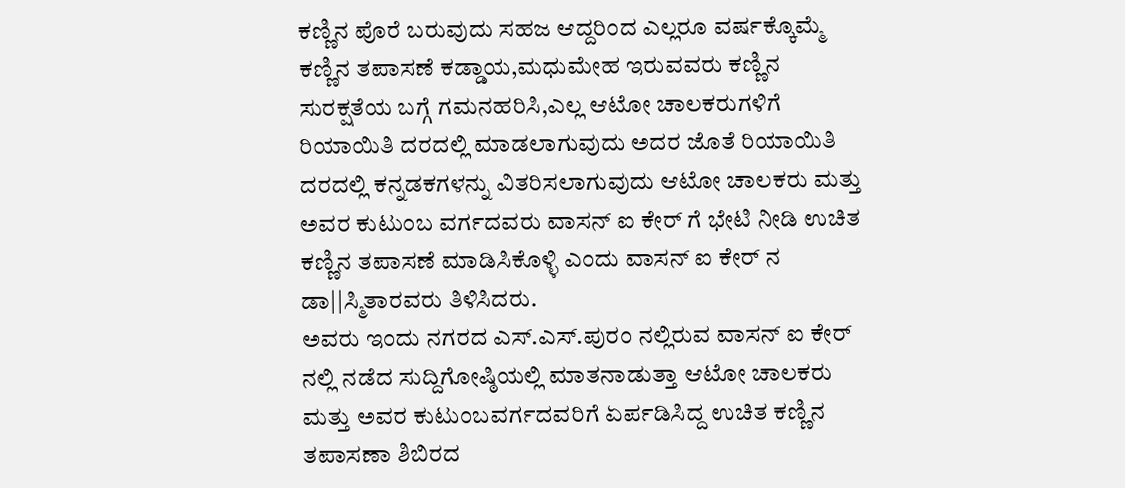ಕಣ್ಣಿನ ಪೊರೆ ಬರುವುದು ಸಹಜ ಆದ್ದರಿಂದ ಎಲ್ಲರೂ ವರ್ಷಕ್ಕೊಮ್ಮೆ ಕಣ್ಣಿನ ತಪಾಸಣೆ ಕಡ್ಡಾಯ,ಮಧುಮೇಹ ಇರುವವರು ಕಣ್ಣಿನ ಸುರಕ್ಷತೆಯ ಬಗ್ಗೆ ಗಮನಹರಿಸಿ,ಎಲ್ಲ ಆಟೋ ಚಾಲಕರುಗಳಿಗೆ ರಿಯಾಯಿತಿ ದರದಲ್ಲಿ ಮಾಡಲಾಗುವುದು ಅದರ ಜೊತೆ ರಿಯಾಯಿತಿ ದರದಲ್ಲಿ ಕನ್ನಡಕಗಳನ್ನು ವಿತರಿಸಲಾಗುವುದು ಆಟೋ ಚಾಲಕರು ಮತ್ತು ಅವರ ಕುಟುಂಬ ವರ್ಗದವರು ವಾಸನ್ ಐ ಕೇರ್ ಗೆ ಭೇಟಿ ನೀಡಿ ಉಚಿತ ಕಣ್ಣಿನ ತಪಾಸಣೆ ಮಾಡಿಸಿಕೊಳ್ಳಿ ಎಂದು ವಾಸನ್ ಐ ಕೇರ್ ನ ಡಾ||ಸ್ಮಿತಾರವರು ತಿಳಿಸಿದರು.
ಅವರು ಇಂದು ನಗರದ ಎಸ್.ಎಸ್.ಪುರಂ ನಲ್ಲಿರುವ ವಾಸನ್ ಐ ಕೇರ್ ನಲ್ಲಿ ನಡೆದ ಸುದ್ದಿಗೋಷ್ಠಿಯಲ್ಲಿ ಮಾತನಾಡುತ್ತಾ ಆಟೋ ಚಾಲಕರು ಮತ್ತು ಅವರ ಕುಟುಂಬವರ್ಗದವರಿಗೆ ಏರ್ಪಡಿಸಿದ್ದ ಉಚಿತ ಕಣ್ಣಿನ ತಪಾಸಣಾ ಶಿಬಿರದ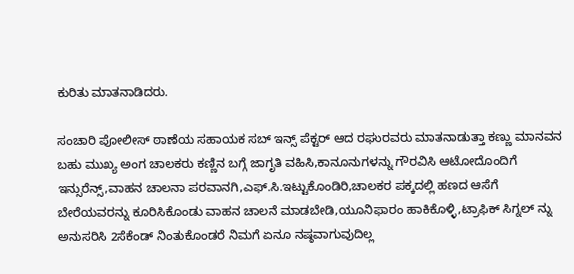ಕುರಿತು ಮಾತನಾಡಿದರು.

ಸಂಚಾರಿ ಪೋಲೀಸ್ ಠಾಣೆಯ ಸಹಾಯಕ ಸಬ್ ಇನ್ಸ್ ಪೆಕ್ಟರ್ ಆದ ರಘುರವರು ಮಾತನಾಡುತ್ತಾ ಕಣ್ಣು ಮಾನವನ ಬಹು ಮುಖ್ಯ ಅಂಗ ಚಾಲಕರು ಕಣ್ಣಿನ ಬಗ್ಗೆ ಜಾಗೃತಿ ವಹಿಸಿ,ಕಾನೂನುಗಳನ್ನು ಗೌರವಿಸಿ ಆಟೋದೊಂದಿಗೆ ಇನ್ಸುರೆನ್ಸ್,ವಾಹನ ಚಾಲನಾ ಪರವಾನಗಿ,ಎಫ್.ಸಿ.ಇಟ್ಟುಕೊಂಡಿರಿ,ಚಾಲಕರ ಪಕ್ಕದಲ್ಲಿ ಹಣದ ಆಸೆಗೆ ಬೇರೆಯವರನ್ನು ಕೂರಿಸಿಕೊಂಡು ವಾಹನ ಚಾಲನೆ ಮಾಡಬೇಡಿ,ಯೂನಿಫಾರಂ ಹಾಕಿಕೊಳ್ಳಿ,ಟ್ರಾಫಿಕ್ ಸಿಗ್ನಲ್ ನ್ನು ಅನುಸರಿಸಿ 2ಸೆಕೆಂಡ್ ನಿಂತುಕೊಂಡರೆ ನಿಮಗೆ ಏನೂ ನಷ್ಠವಾಗುವುದಿಲ್ಲ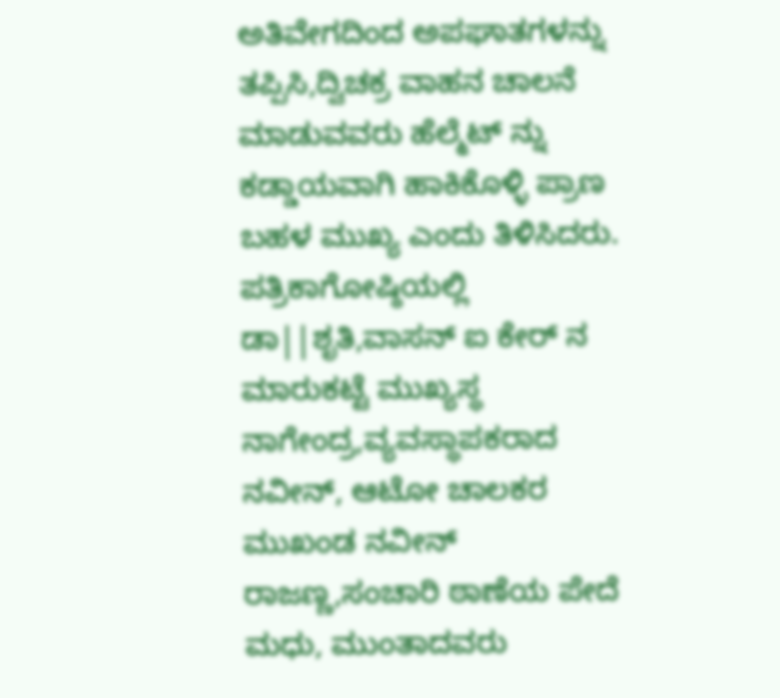ಅತಿವೇಗದಿಂದ ಅಪಘಾತಗಳನ್ನು ತಪ್ಪಿಸಿ,ದ್ವಿಚಕ್ರ ವಾಹನ ಚಾಲನೆ ಮಾಡುವವರು ಹೆಲ್ಮೆಟ್ ನ್ನು ಕಡ್ಡಾಯವಾಗಿ ಹಾಕಿಕೊಳ್ಳಿ ಪ್ರಾಣ ಬಹಳ ಮುಖ್ಯ ಎಂದು ತಿಳಿಸಿದರು.
ಪತ್ರಿಕಾಗೋಷ್ಠಿಯಲ್ಲಿ ಡಾ||ಶೃತಿ,ವಾಸನ್ ಐ ಕೇರ್ ನ ಮಾರುಕಟ್ಟೆ ಮುಖ್ಯಸ್ಥ ನಾಗೇಂದ್ರ,ವ್ಯವಸ್ಥಾಪಕರಾದ ನವೀನ್, ಆಟೋ ಚಾಲಕರ ಮುಖಂಡ ನವೀನ್ ರಾಜಣ್ಣ,ಸಂಚಾರಿ ಠಾಣೆಯ ಪೇದೆ ಮಧು, ಮುಂತಾದವರು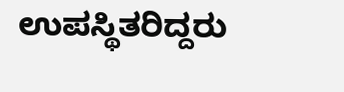ಉಪಸ್ಥಿತರಿದ್ದರು